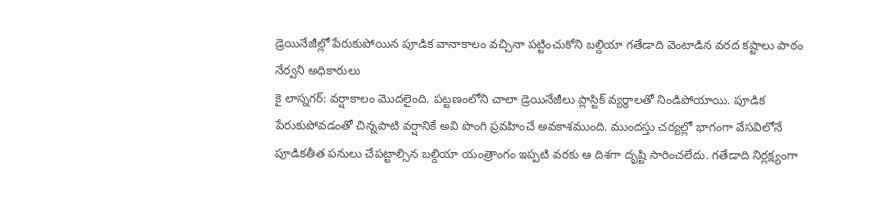డ్రెయినేజీల్లో పేరుకుపోయిన పూడిక వానాకాలం వచ్చినా పట్టించుకోని బల్దియా గతేడాది వెంటాడిన వరద కష్టాలు పాఠం నేర్వని అధికారులు
కై లాస్నగర్: వర్షాకాలం మొదలైంది. పట్టణంలోని చాలా డ్రెయినేజీలు ప్లాస్టిక్ వ్యర్థాలతో నిండిపోయాయి. పూడిక పేరుకుపోవడంతో చిన్నపాటి వర్షానికే అవి పొంగి ప్రవహించే అవకాశముంది. ముందస్తు చర్యల్లో భాగంగా వేసవిలోనే పూడికతీత పనులు చేపట్టాల్సిన బల్దియా యంత్రాంగం ఇప్పటి వరకు ఆ దిశగా దృష్టి సారించలేదు. గతేడాది నిర్లక్ష్యంగా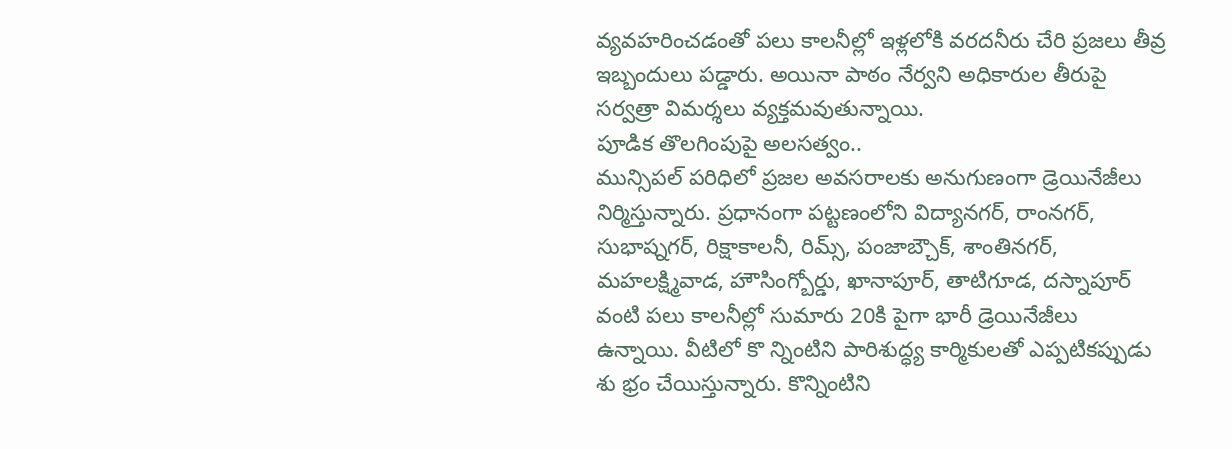వ్యవహరించడంతో పలు కాలనీల్లో ఇళ్లలోకి వరదనీరు చేరి ప్రజలు తీవ్ర ఇబ్బందులు పడ్డారు. అయినా పాఠం నేర్వని అధికారుల తీరుపై సర్వత్రా విమర్శలు వ్యక్తమవుతున్నాయి.
పూడిక తొలగింపుపై అలసత్వం..
మున్సిపల్ పరిధిలో ప్రజల అవసరాలకు అనుగుణంగా డ్రెయినేజీలు నిర్మిస్తున్నారు. ప్రధానంగా పట్టణంలోని విద్యానగర్, రాంనగర్, సుభాష్నగర్, రిక్షాకాలనీ, రిమ్స్, పంజాబ్చౌక్, శాంతినగర్, మహలక్ష్మివాడ, హౌసింగ్బోర్డు, ఖానాపూర్, తాటిగూడ, దస్నాపూర్ వంటి పలు కాలనీల్లో సుమారు 20కి పైగా భారీ డ్రెయినేజీలు ఉన్నాయి. వీటిలో కొ న్నింటిని పారిశుద్ధ్య కార్మికులతో ఎప్పటికప్పుడు శు భ్రం చేయిస్తున్నారు. కొన్నింటిని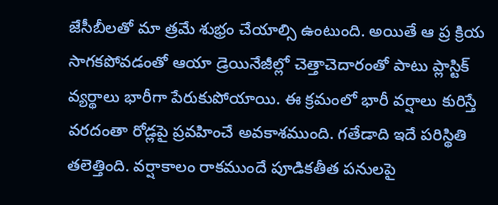జేసీబీలతో మా త్రమే శుభ్రం చేయాల్సి ఉంటుంది. అయితే ఆ ప్ర క్రియ సాగకపోవడంతో ఆయా డ్రెయినేజీల్లో చెత్తాచెదారంతో పాటు ప్లాస్టిక్ వ్యర్థాలు భారీగా పేరుకుపోయాయి. ఈ క్రమంలో భారీ వర్షాలు కురిస్తే వరదంతా రోడ్లపై ప్రవహించే అవకాశముంది. గతేడాది ఇదే పరిస్థితి తలెత్తింది. వర్షాకాలం రాకముందే పూడికతీత పనులపై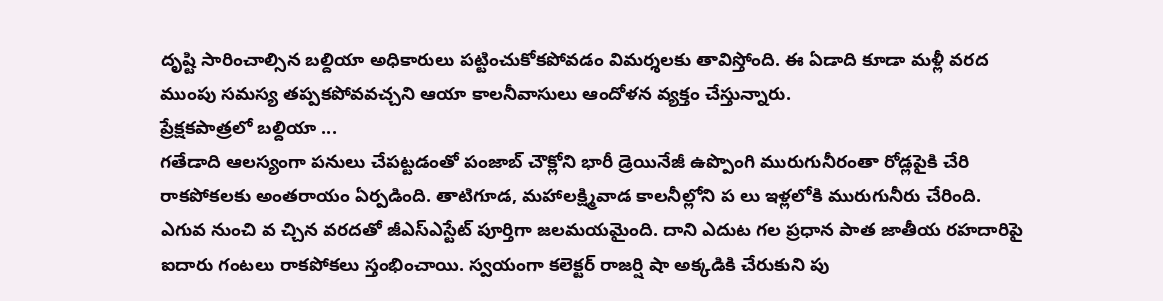దృష్టి సారించాల్సిన బల్దియా అధికారులు పట్టించుకోకపోవడం విమర్శలకు తావిస్తోంది. ఈ ఏడాది కూడా మళ్లీ వరద ముంపు సమస్య తప్పకపోవవచ్చని ఆయా కాలనీవాసులు ఆందోళన వ్యక్తం చేస్తున్నారు.
ప్రేక్షకపాత్రలో బల్దియా ...
గతేడాది ఆలస్యంగా పనులు చేపట్టడంతో పంజాబ్ చౌక్లోని భారీ డ్రెయినేజీ ఉప్పొంగి మురుగునీరంతా రోడ్లపైకి చేరి రాకపోకలకు అంతరాయం ఏర్పడింది. తాటిగూడ, మహాలక్ష్మివాడ కాలనీల్లోని ప లు ఇళ్లలోకి మురుగునీరు చేరింది. ఎగువ నుంచి వ చ్చిన వరదతో జీఎస్ఎస్టేట్ పూర్తిగా జలమయమైంది. దాని ఎదుట గల ప్రధాన పాత జాతీయ రహదారిపై ఐదారు గంటలు రాకపోకలు స్తంభించాయి. స్వయంగా కలెక్టర్ రాజర్షి షా అక్కడికి చేరుకుని పు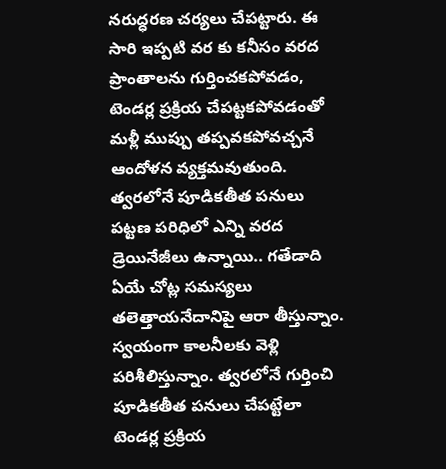నరుద్ధరణ చర్యలు చేపట్టారు. ఈ సారి ఇప్పటి వర కు కనీసం వరద ప్రాంతాలను గుర్తించకపోవడం, టెండర్ల ప్రక్రియ చేపట్టకపోవడంతో మళ్లీ ముప్పు తప్పవకపోవచ్చనే ఆందోళన వ్యక్తమవుతుంది.
త్వరలోనే పూడికతీత పనులు
పట్టణ పరిధిలో ఎన్ని వరద డ్రెయినేజీలు ఉన్నాయి.. గతేడాది ఏయే చోట్ల సమస్యలు తలెత్తాయనేదానిపై ఆరా తీస్తున్నాం. స్వయంగా కాలనీలకు వెళ్లి పరిశీలిస్తున్నాం. త్వరలోనే గుర్తించి పూడికతీత పనులు చేపట్టేలా టెండర్ల ప్రక్రియ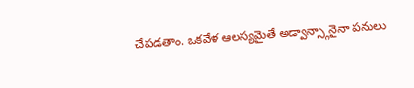చేపడతాం. ఒకవేళ ఆలస్యమైతే అడ్వాన్స్గానైనా పనులు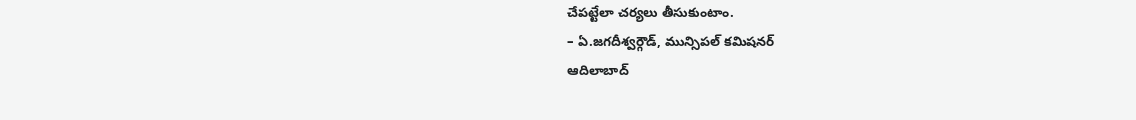చేపట్టేలా చర్యలు తీసుకుంటాం.
– ఏ.జగదీశ్వర్గౌడ్, మున్సిపల్ కమిషనర్
ఆదిలాబాద్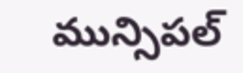మున్సిపల్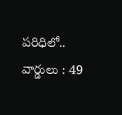పరిధిలో..
వార్డులు : 49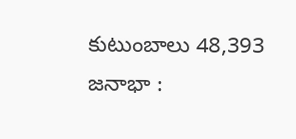కుటుంబాలు 48,393
జనాభా :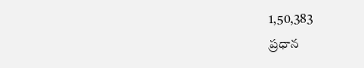1,50,383
ప్రధాన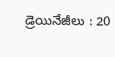డ్రెయినేజీలు : 20